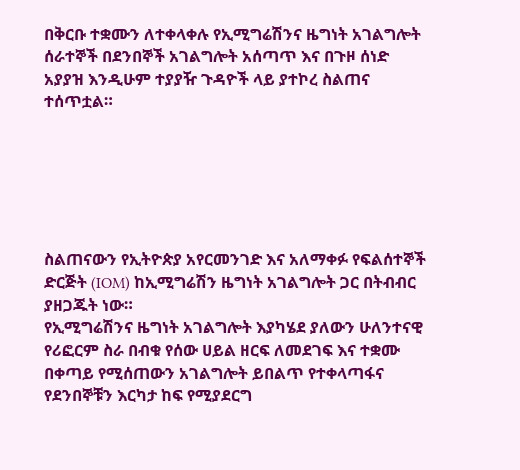በቅርቡ ተቋሙን ለተቀላቀሉ የኢሚግሬሽንና ዜግነት አገልግሎት ሰራተኞች በደንበኞች አገልግሎት አሰጣጥ እና በጉዞ ሰነድ አያያዝ እንዲሁም ተያያዥ ጉዳዮች ላይ ያተኮረ ስልጠና ተሰጥቷል።






ስልጠናውን የኢትዮጵያ አየርመንገድ እና አለማቀፉ የፍልሰተኞች ድርጅት (IOM) ከኢሚግሬሽን ዜግነት አገልግሎት ጋር በትብብር ያዘጋጁት ነው።
የኢሚግሬሽንና ዜግነት አገልግሎት እያካሄደ ያለውን ሁለንተናዊ የሪፎርም ስራ በብቁ የሰው ሀይል ዘርፍ ለመደገፍ እና ተቋሙ በቀጣይ የሚሰጠውን አገልግሎት ይበልጥ የተቀላጣፋና የደንበኞቹን እርካታ ከፍ የሚያደርግ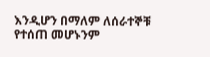እንዲሆን በማለም ለሰራተኞቹ የተሰጠ መሆኑንም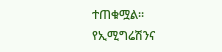ተጠቁሟል።
የኢሚግሬሽንና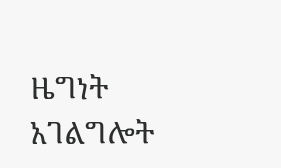ዜግነት አገልግሎት